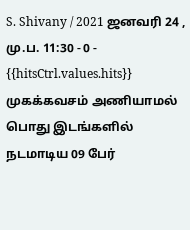S. Shivany / 2021 ஜனவரி 24 , மு.ப. 11:30 - 0 - {{hitsCtrl.values.hits}}
முகக்கவசம் அணியாமல் பொது இடங்களில் நடமாடிய 09 பேர்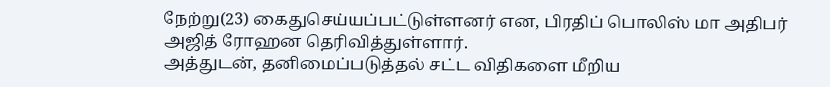நேற்று(23) கைதுசெய்யப்பட்டுள்ளனர் என, பிரதிப் பொலிஸ் மா அதிபர் அஜித் ரோஹன தெரிவித்துள்ளார்.
அத்துடன், தனிமைப்படுத்தல் சட்ட விதிகளை மீறிய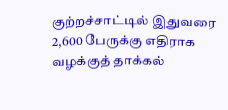குற்றச்சாட்டில் இதுவரை 2,600 பேருக்கு எதிராக வழக்குத் தாக்கல்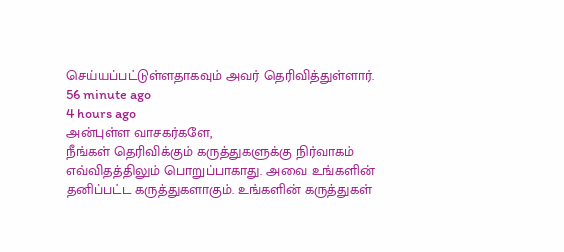செய்யப்பட்டுள்ளதாகவும் அவர் தெரிவித்துள்ளார்.
56 minute ago
4 hours ago
அன்புள்ள வாசகர்களே,
நீங்கள் தெரிவிக்கும் கருத்துகளுக்கு நிர்வாகம் எவ்விதத்திலும் பொறுப்பாகாது. அவை உங்களின் தனிப்பட்ட கருத்துகளாகும். உங்களின் கருத்துகள்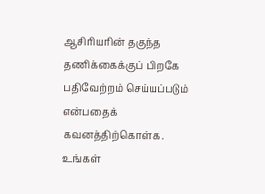ஆசிரியரின் தகுந்த தணிக்கைக்குப் பிறகே பதிவேற்றம் செய்யப்படும் என்பதைக் கவனத்திற்கொள்க. உங்கள்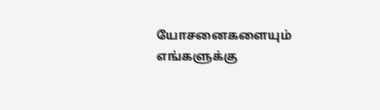யோசனைகளையும் எங்களுக்கு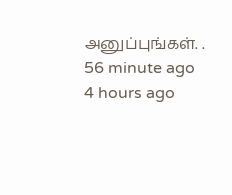அனுப்புங்கள். .
56 minute ago
4 hours ago